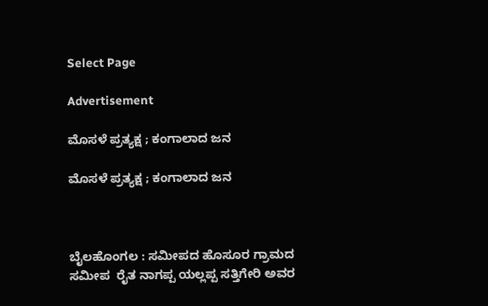Select Page

Advertisement

ಮೊಸಳೆ ಪ್ರತ್ಯಕ್ಷ ; ಕಂಗಾಲಾದ ಜನ

ಮೊಸಳೆ ಪ್ರತ್ಯಕ್ಷ ; ಕಂಗಾಲಾದ ಜನ



ಬೈಲಹೊಂಗಲ‌ : ಸಮೀಪದ ಹೊಸೂರ ಗ್ರಾಮದ ಸಮೀಪ  ರೈತ ನಾಗಪ್ಪ ಯಲ್ಲಪ್ಪ ಸತ್ತಿಗೇರಿ ಅವರ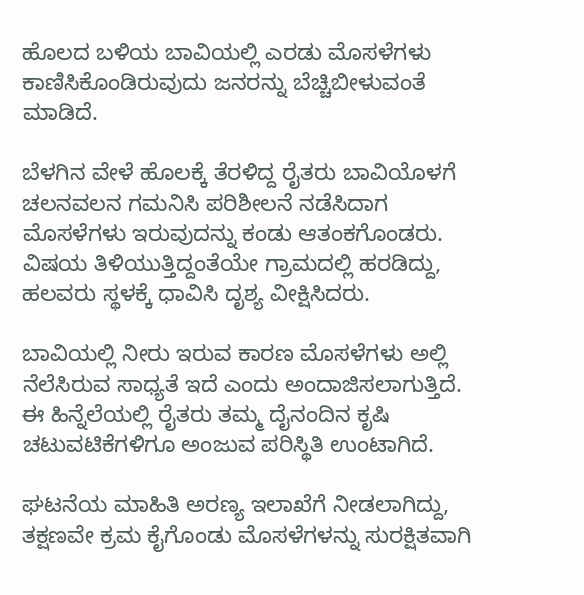ಹೊಲದ ಬಳಿಯ ಬಾವಿಯಲ್ಲಿ ಎರಡು ಮೊಸಳೆಗಳು ಕಾಣಿಸಿಕೊಂಡಿರುವುದು ಜನರನ್ನು ಬೆಚ್ಚಿಬೀಳುವಂತೆ ಮಾಡಿದೆ.

ಬೆಳಗಿನ ವೇಳೆ ಹೊಲಕ್ಕೆ ತೆರಳಿದ್ದ ರೈತರು ಬಾವಿಯೊಳಗೆ ಚಲನವಲನ ಗಮನಿಸಿ ಪರಿಶೀಲನೆ ನಡೆಸಿದಾಗ ಮೊಸಳೆಗಳು ಇರುವುದನ್ನು ಕಂಡು ಆತಂಕಗೊಂಡರು. ವಿಷಯ ತಿಳಿಯುತ್ತಿದ್ದಂತೆಯೇ ಗ್ರಾಮದಲ್ಲಿ ಹರಡಿದ್ದು, ಹಲವರು ಸ್ಥಳಕ್ಕೆ ಧಾವಿಸಿ ದೃಶ್ಯ ವೀಕ್ಷಿಸಿದರು.

ಬಾವಿಯಲ್ಲಿ ನೀರು ಇರುವ ಕಾರಣ ಮೊಸಳೆಗಳು ಅಲ್ಲಿ ನೆಲೆಸಿರುವ ಸಾಧ್ಯತೆ ಇದೆ ಎಂದು ಅಂದಾಜಿಸಲಾಗುತ್ತಿದೆ. ಈ ಹಿನ್ನೆಲೆಯಲ್ಲಿ ರೈತರು ತಮ್ಮ ದೈನಂದಿನ ಕೃಷಿ ಚಟುವಟಿಕೆಗಳಿಗೂ ಅಂಜುವ ಪರಿಸ್ಥಿತಿ ಉಂಟಾಗಿದೆ.

ಘಟನೆಯ ಮಾಹಿತಿ ಅರಣ್ಯ ಇಲಾಖೆಗೆ ನೀಡಲಾಗಿದ್ದು, ತಕ್ಷಣವೇ ಕ್ರಮ ಕೈಗೊಂಡು ಮೊಸಳೆಗಳನ್ನು ಸುರಕ್ಷಿತವಾಗಿ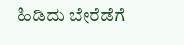ಹಿಡಿದು ಬೇರೆಡೆಗೆ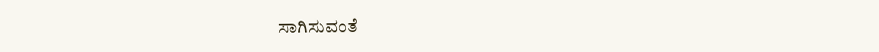ಸಾಗಿಸುವಂತೆ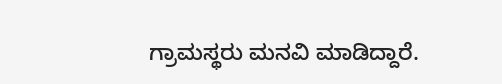ಗ್ರಾಮಸ್ಥರು ಮನವಿ ಮಾಡಿದ್ದಾರೆ.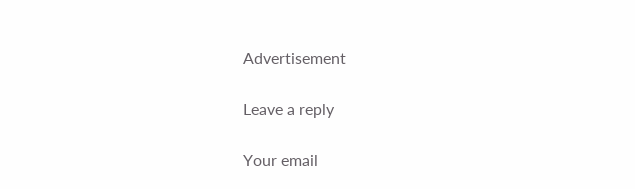Advertisement

Leave a reply

Your email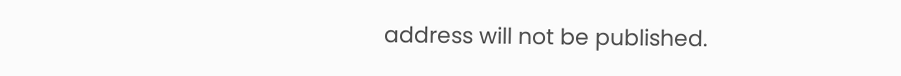address will not be published.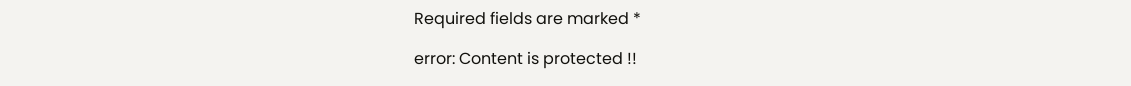Required fields are marked *

error: Content is protected !!